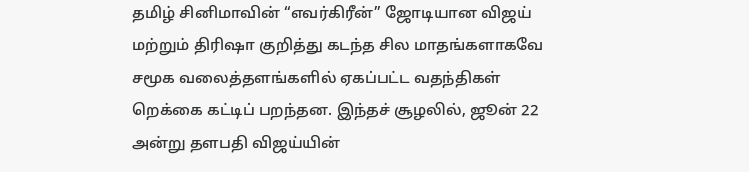தமிழ் சினிமாவின் “எவர்கிரீன்” ஜோடியான விஜய் மற்றும் திரிஷா குறித்து கடந்த சில மாதங்களாகவே சமூக வலைத்தளங்களில் ஏகப்பட்ட வதந்திகள் றெக்கை கட்டிப் பறந்தன. இந்தச் சூழலில், ஜூன் 22 அன்று தளபதி விஜய்யின்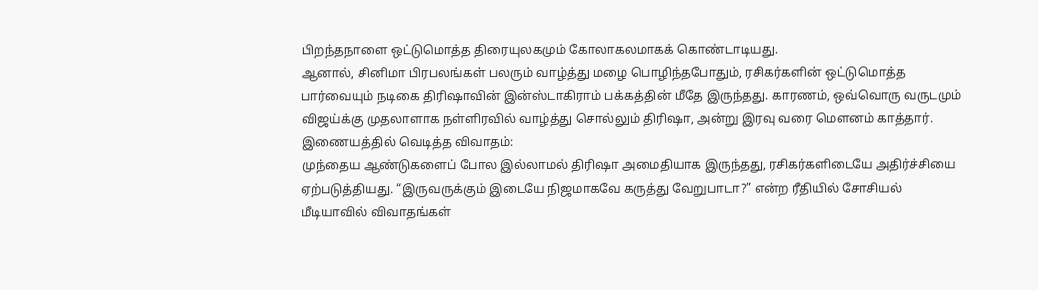பிறந்தநாளை ஒட்டுமொத்த திரையுலகமும் கோலாகலமாகக் கொண்டாடியது.
ஆனால், சினிமா பிரபலங்கள் பலரும் வாழ்த்து மழை பொழிந்தபோதும், ரசிகர்களின் ஒட்டுமொத்த பார்வையும் நடிகை திரிஷாவின் இன்ஸ்டாகிராம் பக்கத்தின் மீதே இருந்தது. காரணம், ஒவ்வொரு வருடமும் விஜய்க்கு முதலாளாக நள்ளிரவில் வாழ்த்து சொல்லும் திரிஷா, அன்று இரவு வரை மௌனம் காத்தார்.
இணையத்தில் வெடித்த விவாதம்:
முந்தைய ஆண்டுகளைப் போல இல்லாமல் திரிஷா அமைதியாக இருந்தது, ரசிகர்களிடையே அதிர்ச்சியை ஏற்படுத்தியது. “இருவருக்கும் இடையே நிஜமாகவே கருத்து வேறுபாடா?” என்ற ரீதியில் சோசியல் மீடியாவில் விவாதங்கள்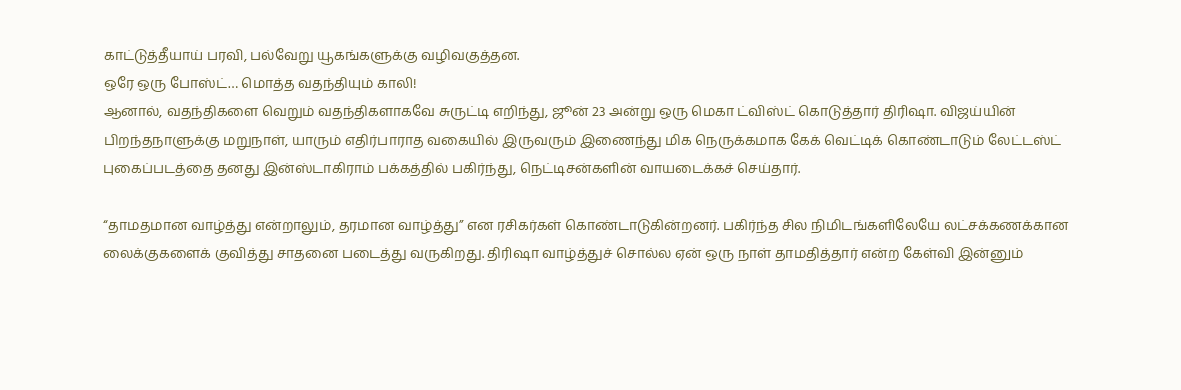காட்டுத்தீயாய் பரவி, பல்வேறு யூகங்களுக்கு வழிவகுத்தன.
ஒரே ஒரு போஸ்ட்… மொத்த வதந்தியும் காலி!
ஆனால், வதந்திகளை வெறும் வதந்திகளாகவே சுருட்டி எறிந்து, ஜூன் 23 அன்று ஒரு மெகா ட்விஸ்ட் கொடுத்தார் திரிஷா. விஜய்யின் பிறந்தநாளுக்கு மறுநாள், யாரும் எதிர்பாராத வகையில் இருவரும் இணைந்து மிக நெருக்கமாக கேக் வெட்டிக் கொண்டாடும் லேட்டஸ்ட் புகைப்படத்தை தனது இன்ஸ்டாகிராம் பக்கத்தில் பகிர்ந்து, நெட்டிசன்களின் வாயடைக்கச் செய்தார்.

“தாமதமான வாழ்த்து என்றாலும், தரமான வாழ்த்து” என ரசிகர்கள் கொண்டாடுகின்றனர். பகிர்ந்த சில நிமிடங்களிலேயே லட்சக்கணக்கான லைக்குகளைக் குவித்து சாதனை படைத்து வருகிறது. திரிஷா வாழ்த்துச் சொல்ல ஏன் ஒரு நாள் தாமதித்தார் என்ற கேள்வி இன்னும்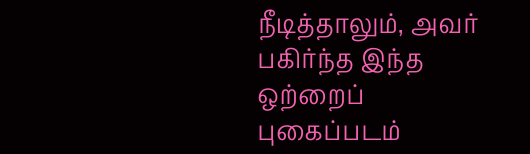நீடித்தாலும், அவர் பகிர்ந்த இந்த ஒற்றைப் புகைப்படம்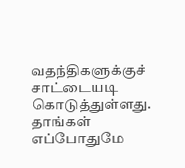வதந்திகளுக்குச் சாட்டையடி கொடுத்துள்ளது. தாங்கள் எப்போதுமே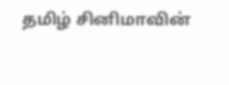தமிழ் சினிமாவின்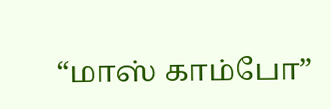“மாஸ் காம்போ”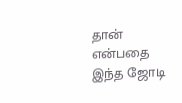தான் என்பதை இந்த ஜோடி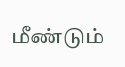மீண்டும்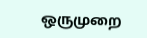ஒருமுறை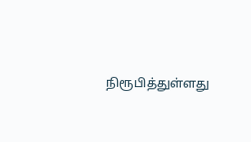நிரூபித்துள்ளது